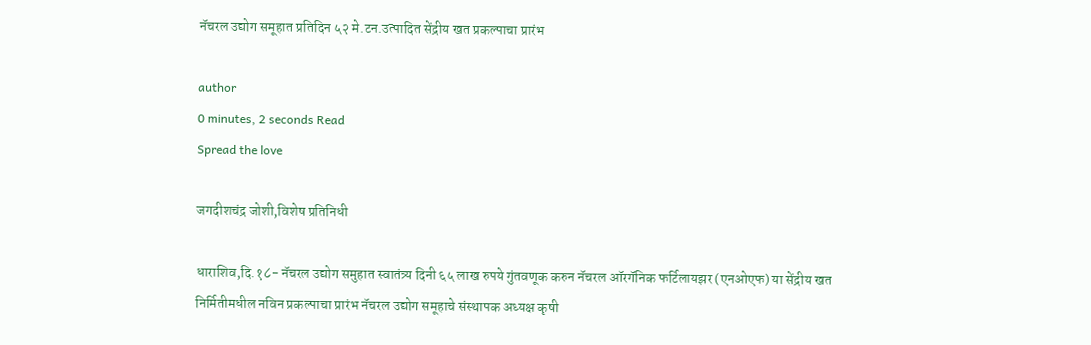नॅचरल उद्योग समूहात प्रतिदिन ५२ मे.टन.उत्पादित सेंद्रीय खत प्रकल्पाचा प्रारंभ

author
0 minutes, 2 seconds Read
Spread the love

जगदीशचंद्र जोशी,विशेष प्रतिनिधी

धाराशिव,दि.१८- नॅचरल उद्योग समुहात स्वातंत्र्य दिनी ६५ लाख रुपये गुंतवणूक करुन नॅचरल ऑरगॅनिक फर्टिलायझर (एनओएफ) या सेंद्रीय खत निर्मितीमधील नविन प्रकल्पाचा प्रारंभ नॅचरल उद्योग समूहाचे संस्थापक अध्यक्ष कृषी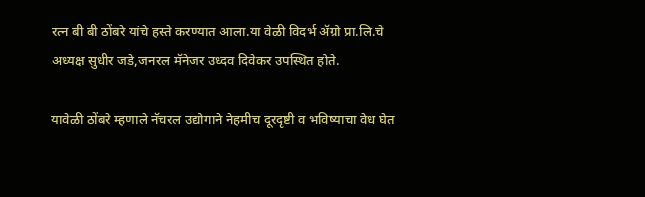रत्न बी बी ठोंबरे यांचे हस्ते करण्यात आला.या वेळी विदर्भ ॲग्रो प्रा.लि.चे अध्यक्ष सुधीर जडे,जनरल मॅनेजर उध्दव दिवेकर उपस्थित होते.

यावेळी ठोंबरे म्हणाले नॅचरल उद्योगाने नेहमीच दूरदृष्टी व भविष्याचा वेध घेत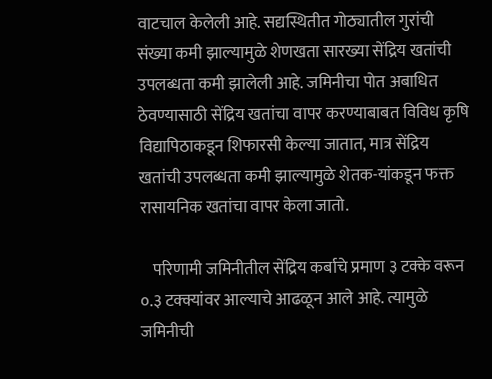वाटचाल केलेली आहे. सद्यस्थितीत गोठ्यातील गुरांची संख्या कमी झाल्यामुळे शेणखता सारख्या सेंद्रिय खतांची उपलब्धता कमी झालेली आहे. जमिनीचा पोत अबाधित ठेवण्यासाठी सेंद्रिय खतांचा वापर करण्याबाबत विविध कृषि विद्यापिठाकडून शिफारसी केल्या जातात, मात्र सेंद्रिय खतांची उपलब्धता कमी झाल्यामुळे शेतक-यांकडून फक्त रासायनिक खतांचा वापर केला जातो.

    परिणामी जमिनीतील सेंद्रिय कर्बाचे प्रमाण ३ टक्के वरून ०.३ टक्क्यांवर आल्याचे आढळून आले आहे. त्यामुळे जमिनीची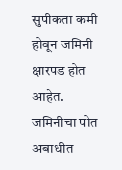सुपीकता कमी होवून जमिनी क्षारपड होत आहेत. जमिनीचा पोत अबाधीत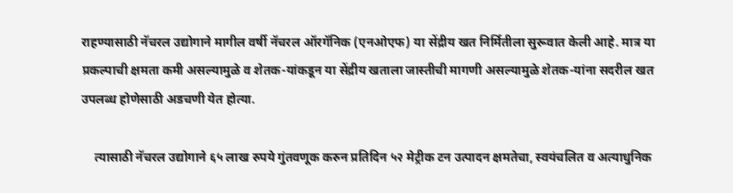राहण्यासाठी नॅचरल उद्योगाने मागील वर्षी नॅचरल ऑरगॅनिक (एनओएफ) या सेंद्रीय खत निर्मितीला सुरूवात केली आहे. मात्र या प्रकल्पाची क्षमता कमी असल्यामुळे व शेतक-यांकडून या सेंद्रीय खताला जास्तीची मागणी असल्यामुळे शेतक-यांना सदरील खत उपलब्ध होणेसाठी अडचणी येत होत्या.

    त्यासाठी नॅचरल उद्योगाने ६५ लाख रुपये गुंतवणूक करुन प्रतिदिन ५२ मेट्रीक टन उत्पादन क्षमतेचा, स्वयंचलित व अत्याधुनिक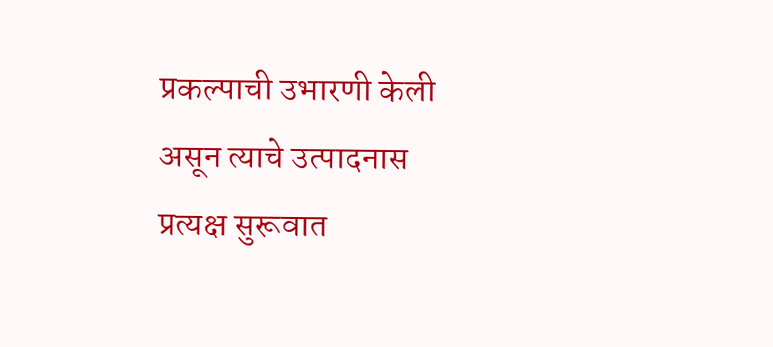प्रकल्पाची उभारणी केली असून त्याचे उत्पादनास प्रत्यक्ष सुरूवात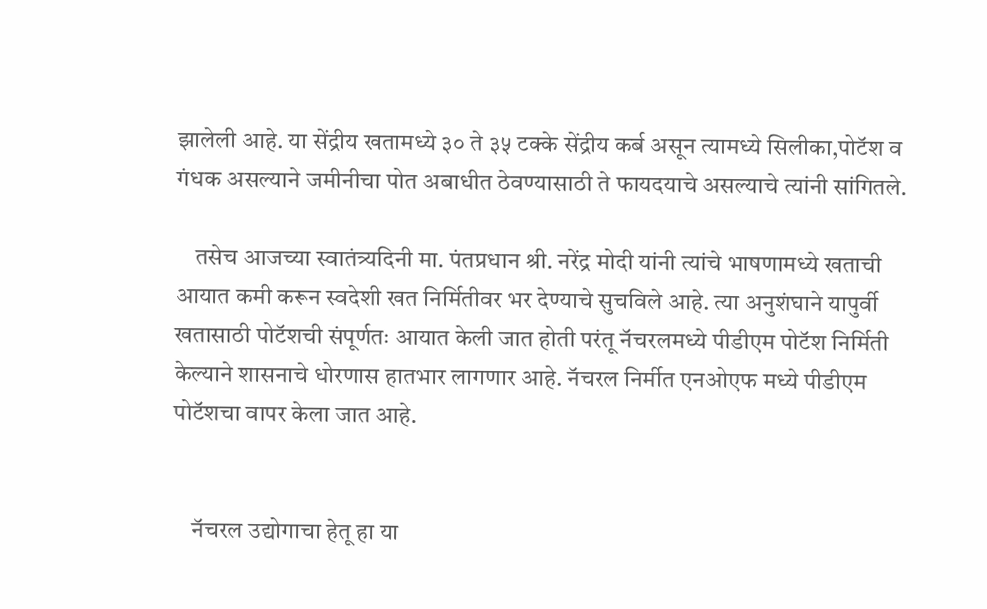झालेली आहे. या सेंद्रीय खतामध्ये ३० ते ३५ टक्के सेंद्रीय कर्ब असून त्यामध्ये सिलीका,पोटॅश व गंधक असल्याने जमीनीचा पोत अबाधीत ठेवण्यासाठी ते फायदयाचे असल्याचे त्यांनी सांगितले.

    तसेच आजच्या स्वातंत्र्यदिनी मा. पंतप्रधान श्री. नरेंद्र मोदी यांनी त्यांचे भाषणामध्ये खताची आयात कमी करून स्वदेशी खत निर्मितीवर भर देण्याचे सुचविले आहे. त्या अनुशंघाने यापुर्वी खतासाठी पोटॅशची संपूर्णतः आयात केली जात होती परंतू नॅचरलमध्ये पीडीएम पोटॅश निर्मिती केल्याने शासनाचे धोरणास हातभार लागणार आहे. नॅचरल निर्मीत एनओएफ मध्ये पीडीएम पोटॅशचा वापर केला जात आहे.


    नॅचरल उद्योगाचा हेतू हा या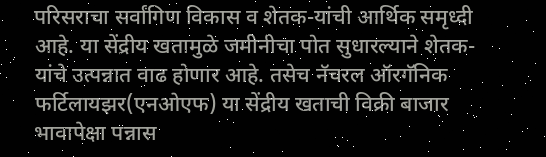परिसराचा सर्वांगिण विकास व शेतक-यांची आर्थिक समृध्दी आहे. या सेंद्रीय खतामुळे जमीनीचा पोत सुधारल्याने शेतक-यांचे उत्पन्नात वाढ होणार आहे. तसेच नॅचरल ऑरगॅनिक फर्टिलायझर(एनओएफ) या सेंद्रीय खताची विक्री बाजार भावापेक्षा पन्नास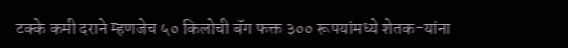टक्के कमी दराने म्हणजेच ५० किलोची बॅग फक्त ३०० रूपयांमध्ये शेतक-यांना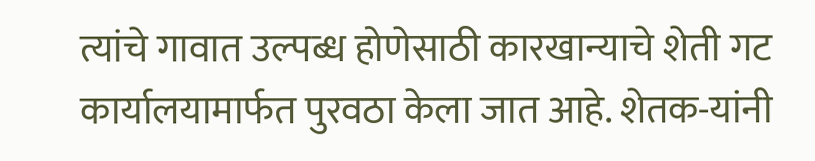त्यांचे गावात उल्पब्ध होणेसाठी कारखान्याचे शेती गट कार्यालयामार्फत पुरवठा केला जात आहे. शेतक-यांनी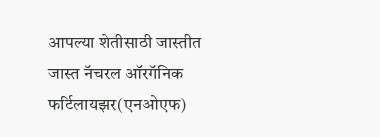आपल्या शेतीसाठी जास्तीत जास्त नॅचरल ऑरगॅनिक फर्टिलायझर(एनओएफ)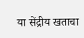या सेंद्रीय खताचा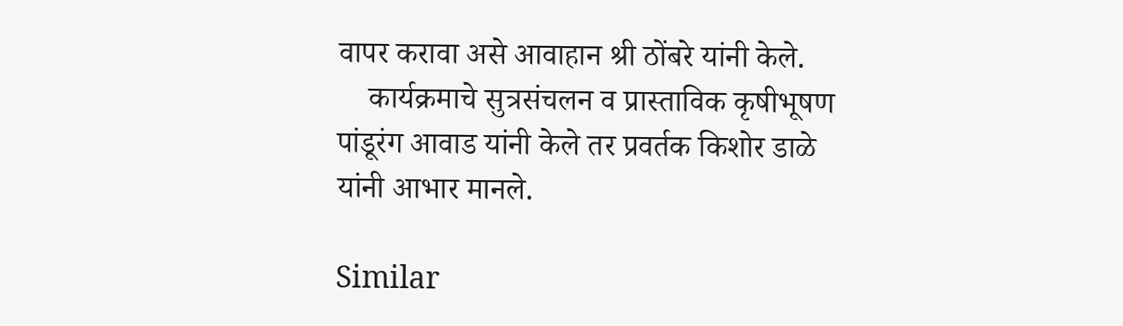वापर करावा असे आवाहान श्री ठोंबरे यांनी केले.
    कार्यक्रमाचे सुत्रसंचलन व प्रास्ताविक कृषीभूषण पांडूरंग आवाड यांनी केले तर प्रवर्तक किशोर डाळे यांनी आभार मानले.

Similar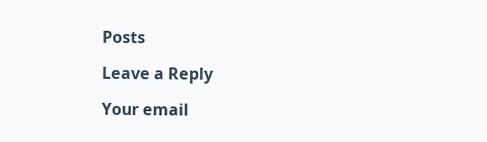Posts

Leave a Reply

Your email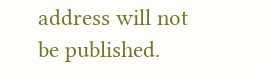address will not be published.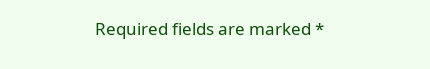Required fields are marked *